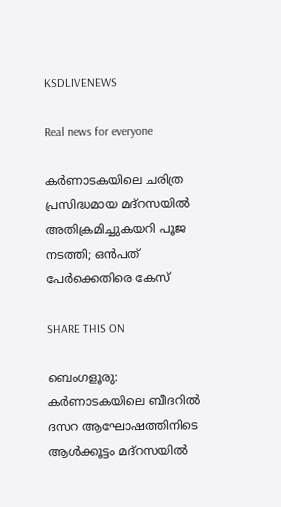KSDLIVENEWS

Real news for everyone

കര്‍ണാടകയിലെ ചരിത്ര പ്രസിദ്ധമായ മദ്റസയില്‍ അതിക്രമിച്ചുകയറി പൂജ നടത്തി; ഒൻപത് പേര്‍ക്കെതിരെ കേസ്

SHARE THIS ON

ബെംഗളൂരു: കര്‍ണാടകയിലെ ബീദറില്‍ ദസറ ആഘോഷത്തിനിടെ ആള്‍ക്കൂട്ടം മദ്റസയില്‍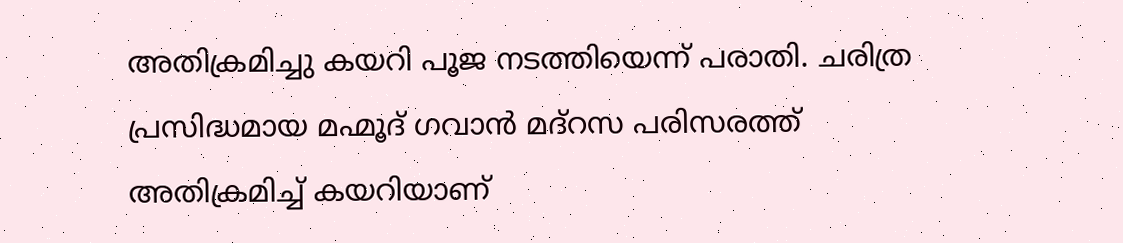അതിക്രമിച്ചു കയറി പൂജ നടത്തിയെന്ന് പരാതി. ചരിത്ര പ്രസിദ്ധമായ മഹ്മൂദ് ഗവാന്‍ മദ്റസ പരിസരത്ത് അതിക്രമിച്ച്‌ കയറിയാണ്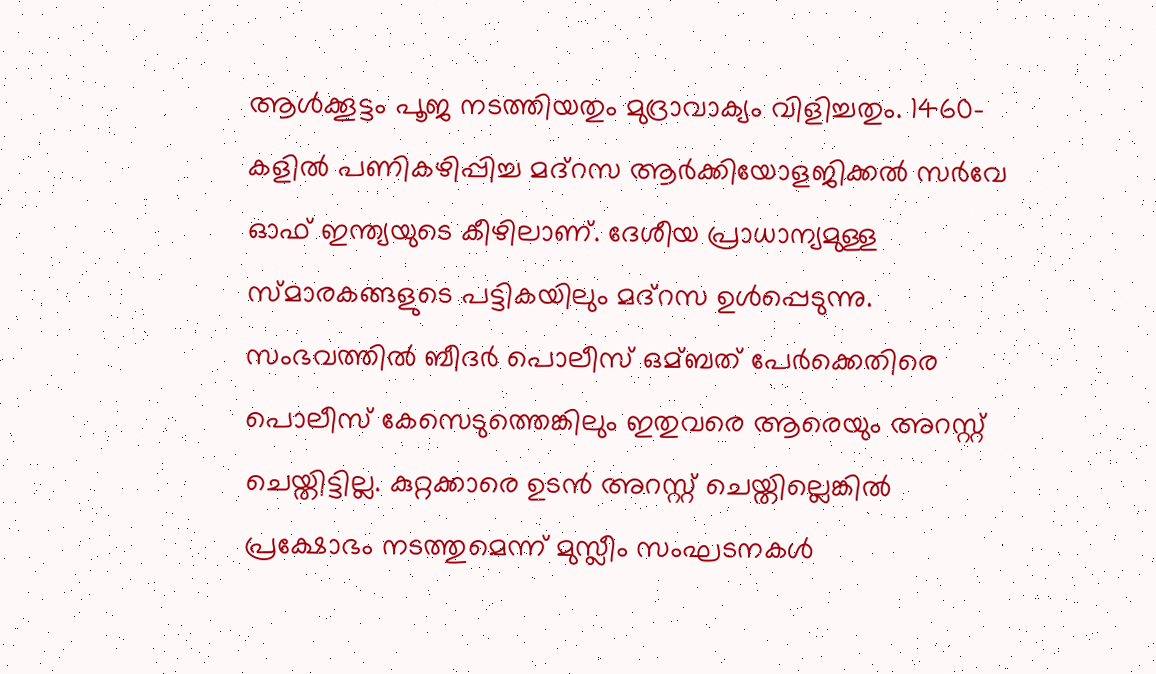ആള്‍ക്കൂട്ടം പൂജ നടത്തിയതും മുദ്രാവാക്യം വിളിച്ചതും. 1460-കളില്‍ പണികഴിപ്പിച്ച മദ്റസ ആര്‍ക്കിയോളജിക്കല്‍ സര്‍വേ ഓഫ് ഇന്ത്യയുടെ കീഴിലാണ്. ദേശീയ പ്രാധാന്യമുള്ള സ്മാരകങ്ങളുടെ പട്ടികയിലും മദ്റസ ഉള്‍പ്പെടുന്നു. സംഭവത്തില്‍ ബീദര്‍ പൊലീസ് ഒമ്ബത് പേര്‍ക്കെതിരെ പൊലീസ് കേസെടുത്തെങ്കിലും ഇതുവരെ ആരെയും അറസ്റ്റ് ചെയ്തിട്ടില്ല. കുറ്റക്കാരെ ഉടന്‍ അറസ്റ്റ് ചെയ്തില്ലെങ്കില്‍ പ്രക്ഷോഭം നടത്തുമെന്ന് മുസ്ലീം സംഘടനകള്‍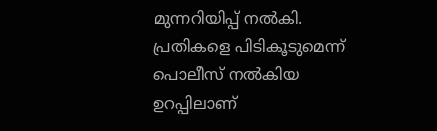മുന്നറിയിപ്പ് നല്‍കി. പ്രതികളെ പിടികൂടുമെന്ന് പൊലീസ് നല്‍കിയ ഉറപ്പിലാണ്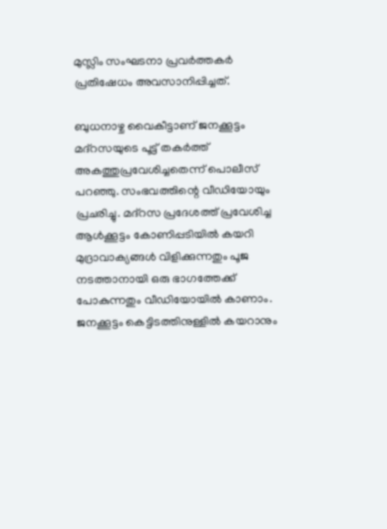മുസ്ലിം സംഘടനാ പ്രവര്‍ത്തകര്‍ പ്രതിഷേധം അവസാനിപ്പിച്ചത്.

ബുധനാഴ്ച വൈകീട്ടാണ് ജനക്കൂട്ടം മദ്റസയുടെ പൂട്ട് തകര്‍ത്ത് അകത്തുപ്രവേശിച്ചതെന്ന് പൊലീസ് പറഞ്ഞു. സംഭവത്തിന്റെ വീഡിയോയും പ്രചരിച്ചു. മദ്റസ പ്രദേശത്ത് പ്രവേശിച്ച ആള്‍‌ക്കൂട്ടം കോണിപ്പടിയില്‍ കയറി മുദ്രാവാക്യങ്ങള്‍ വിളിക്കുന്നതും പൂജ നടത്താനായി ഒരു ഭാഗത്തേക്ക് പോകുന്നതും വീഡിയോയില്‍ കാണാം. ജനക്കൂട്ടം കെട്ടിടത്തിനുള്ളില്‍ കയറാനും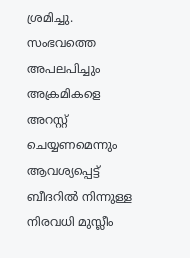ശ്രമിച്ചു. സംഭവത്തെ അപലപിച്ചും അക്രമികളെ അറസ്റ്റ് ചെയ്യണമെന്നും ആവശ്യപ്പെട്ട് ബീദറില്‍ നിന്നുള്ള നിരവധി മുസ്ലീം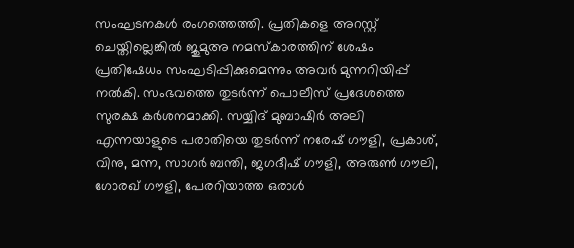സംഘടനകള്‍ രംഗത്തെത്തി. പ്രതികളെ അറസ്റ്റ് ചെയ്തില്ലെങ്കില്‍ ജുമുഅ നമസ്‌കാരത്തിന് ശേഷം പ്രതിഷേധം സംഘടിപ്പിക്കുമെന്നും അവര്‍ മുന്നറിയിപ്പ് നല്‍കി. സംഭവത്തെ തുടര്‍ന്ന് പൊലീസ് പ്രദേശത്തെ സുരക്ഷ കര്‍ശനമാക്കി. സയ്യിദ് മുബാഷിര്‍ അലി എന്നയാളുടെ പരാതിയെ തുടര്‍ന്ന് നരേഷ് ഗൗളി, പ്രകാശ്, വിനു, മന്ന, സാഗര്‍ ബന്തി, ജഗദീഷ് ഗൗളി, അരുണ്‍ ഗൗലി, ഗോരഖ് ഗൗളി, പേരറിയാത്ത ഒരാള്‍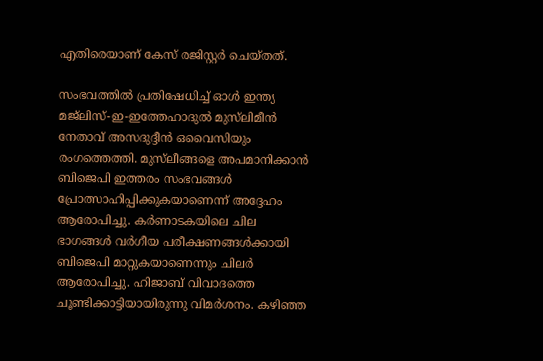എതിരെയാണ് കേസ് രജിസ്റ്റര്‍ ചെയ്തത്.

സംഭവത്തില്‍ പ്രതിഷേധിച്ച്‌ ഓള്‍ ഇന്ത്യ മജ്‌ലിസ്-ഇ-ഇത്തേഹാദുല്‍ മുസ്‌ലിമീന്‍ നേതാവ് അസദുദ്ദീന്‍ ഒവൈസിയും രംഗത്തെത്തി. മുസ്‌ലീങ്ങളെ അപമാനിക്കാന്‍ ബിജെപി ഇത്തരം സംഭവങ്ങള്‍ പ്രോത്സാഹിപ്പിക്കുകയാണെന്ന് അദ്ദേഹം ആരോപിച്ചു. കര്‍ണാടകയിലെ ചില ഭാഗങ്ങള്‍ വര്‍ഗീയ പരീക്ഷണങ്ങള്‍ക്കായി ബിജെപി മാറ്റുകയാണെന്നും ചിലര്‍ ആരോപിച്ചു. ഹിജാബ് വിവാദത്തെ ചൂണ്ടിക്കാട്ടിയായിരുന്നു വിമര്‍ശനം. കഴിഞ്ഞ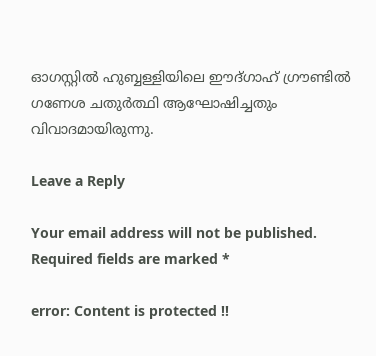ഓഗസ്റ്റില്‍ ഹുബ്ബള്ളിയിലെ ഈദ്ഗാഹ് ഗ്രൗണ്ടില്‍ ഗണേശ ചതുര്‍ത്ഥി ആഘോഷിച്ചതും വിവാദമായിരുന്നു.

Leave a Reply

Your email address will not be published. Required fields are marked *

error: Content is protected !!